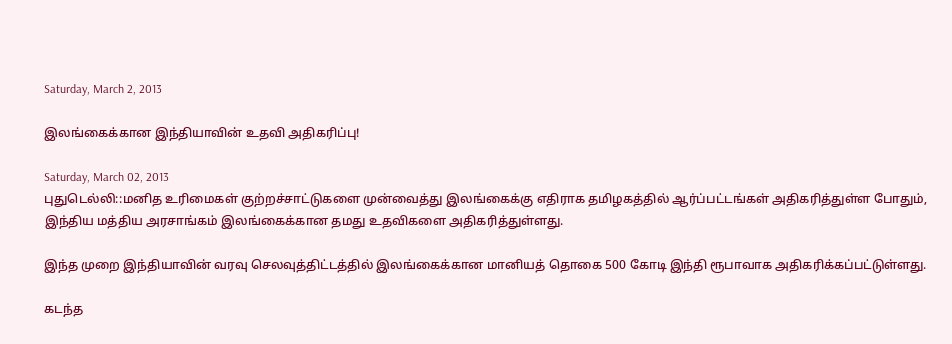Saturday, March 2, 2013

இலங்கைக்கான இந்தியாவின் உதவி அதிகரிப்பு!

Saturday, March 02, 2013
புதுடெல்லி::மனித உரிமைகள் குற்றச்சாட்டுகளை முன்வைத்து இலங்கைக்கு எதிராக தமிழகத்தில் ஆர்ப்பட்டங்கள் அதிகரித்துள்ள போதும், இந்திய மத்திய அரசாங்கம் இலங்கைக்கான தமது உதவிகளை அதிகரித்துள்ளது.

இந்த முறை இந்தியாவின் வரவு செலவுத்திட்டத்தில் இலங்கைக்கான மானியத் தொகை 500 கோடி இந்தி ரூபாவாக அதிகரிக்கப்பட்டுள்ளது.

கடந்த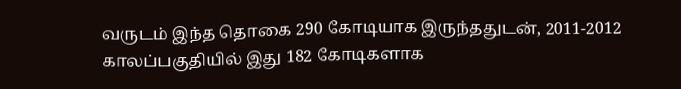வருடம் இந்த தொகை 290 கோடியாக இருந்ததுடன், 2011-2012 காலப்பகுதியில் இது 182 கோடிகளாக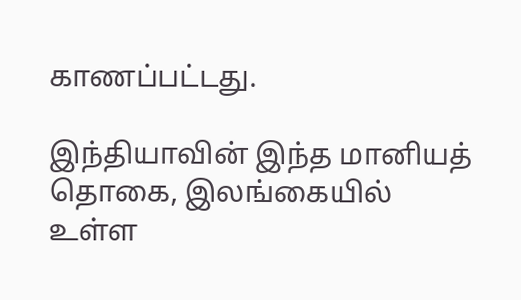காணப்பட்டது.

இந்தியாவின் இந்த மானியத் தொகை, இலங்கையில் உள்ள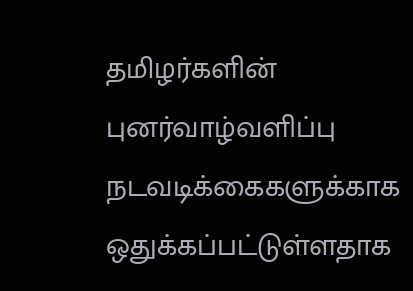தமிழர்களின் புனர்வாழ்வளிப்பு நடவடிக்கைகளுக்காக ஒதுக்கப்பட்டுள்ளதாக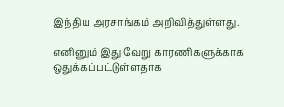இந்திய அரசாங்கம் அறிவித்துள்ளது.

எனினும் இது வேறு காரணிகளுக்காக ஒதுக்கப்பட்டுள்ளதாக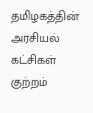தமிழகத்தின் அரசியல் கட்சிகள் குற்றம்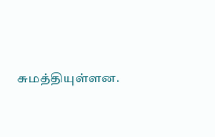சுமத்தியுள்ளன.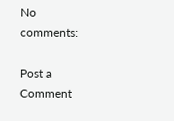No comments:

Post a Comment